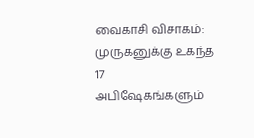வைகாசி விசாகம்: முருகனுக்கு உகந்த 17 அபிஷேகங்களும்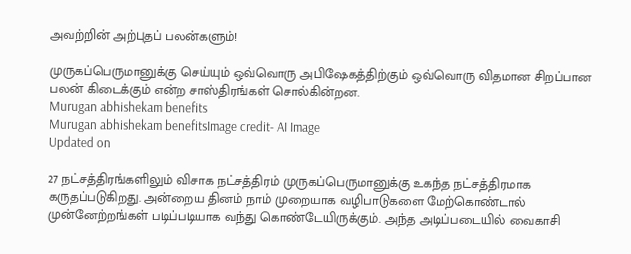அவற்றின் அற்புதப் பலன்களும்!

முருகப்பெருமானுக்கு செய்யும் ஒவ்வொரு அபிஷேகத்திற்கும் ஒவ்வொரு விதமான சிறப்பான பலன் கிடைக்கும் என்ற சாஸ்திரங்கள் சொல்கின்றன.
Murugan abhishekam benefits
Murugan abhishekam benefitsImage credit- AI Image
Updated on

27 நட்சத்திரங்களிலும் விசாக நட்சத்திரம் முருகப்பெருமானுக்கு உகந்த நட்சத்திரமாக கருதப்படுகிறது. அன்றைய தினம் நாம் முறையாக வழிபாடுகளை மேற்கொண்டால் முன்னேற்றங்கள் படிப்படியாக வந்து கொண்டேயிருக்கும். அந்த அடிப்படையில் வைகாசி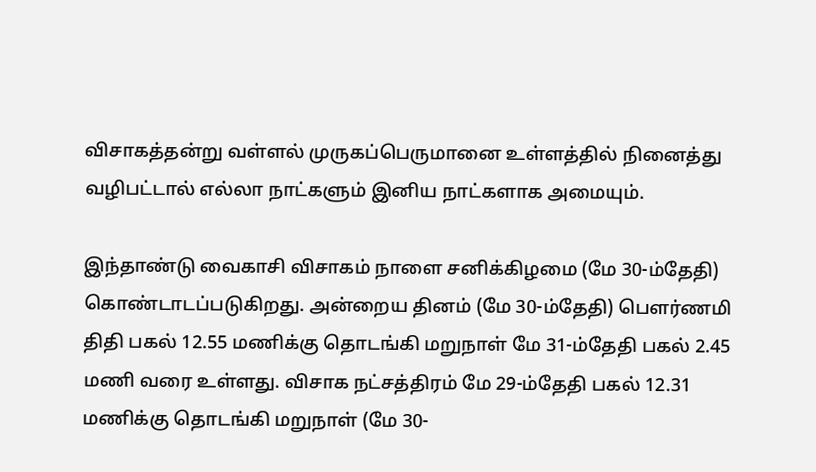விசாகத்தன்று வள்ளல் முருகப்பெருமானை உள்ளத்தில் நினைத்து வழிபட்டால் எல்லா நாட்களும் இனிய நாட்களாக அமையும்.

இந்தாண்டு வைகாசி விசாகம் நாளை சனிக்கிழமை (மே 30-ம்தேதி) கொண்டாடப்படுகிறது. அன்றைய தினம் (மே 30-ம்தேதி) பௌர்ணமி திதி பகல் 12.55 மணிக்கு தொடங்கி மறுநாள் மே 31-ம்தேதி பகல் 2.45 மணி வரை உள்ளது. விசாக நட்சத்திரம் மே 29-ம்தேதி பகல் 12.31 மணிக்கு தொடங்கி மறுநாள் (மே 30-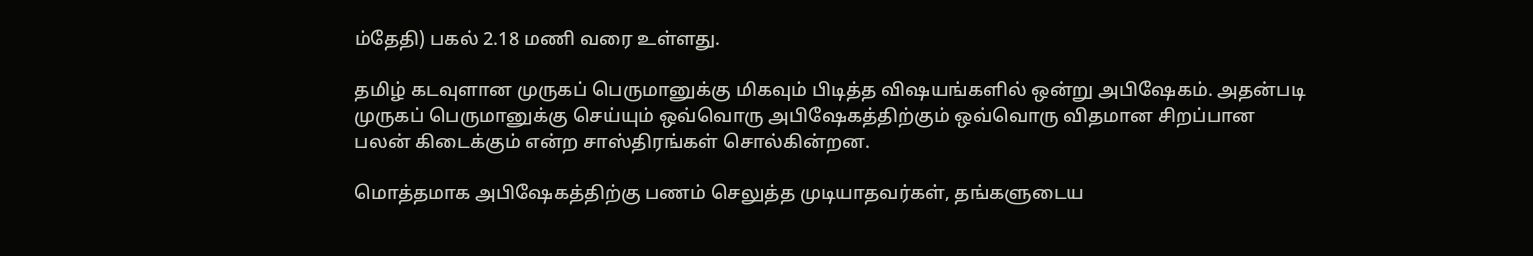ம்தேதி) பகல் 2.18 மணி வரை உள்ளது.

தமிழ் கடவுளான முருகப் பெருமானுக்கு மிகவும் பிடித்த விஷயங்களில் ஒன்று அபிஷேகம். அதன்படி முருகப் பெருமானுக்கு செய்யும் ஒவ்வொரு அபிஷேகத்திற்கும் ஒவ்வொரு விதமான சிறப்பான பலன் கிடைக்கும் என்ற சாஸ்திரங்கள் சொல்கின்றன.

மொத்தமாக அபிஷேகத்திற்கு பணம் செலுத்த முடியாதவர்கள், தங்களுடைய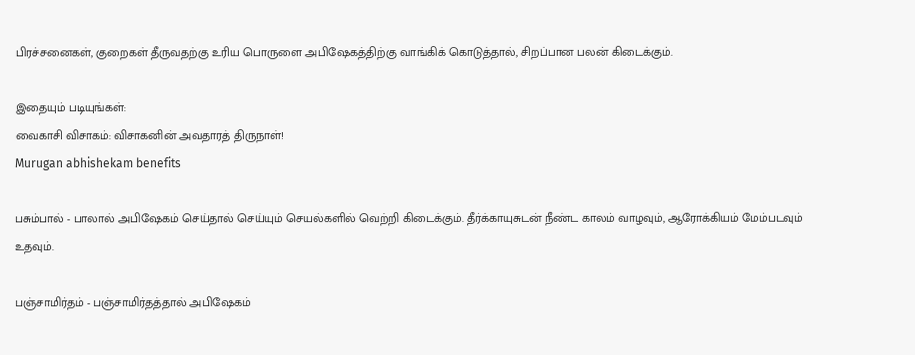பிரச்சனைகள், குறைகள் தீருவதற்கு உரிய பொருளை அபிஷேகத்திற்கு வாங்கிக் கொடுத்தால், சிறப்பான பலன் கிடைக்கும்.

இதையும் படியுங்கள்:
வைகாசி விசாகம்: விசாகனின் அவதாரத் திருநாள்!
Murugan abhishekam benefits

பசும்பால் - பாலால் அபிஷேகம் செய்தால் செய்யும் செயல்களில் வெற்றி கிடைக்கும். தீர்க்காயுசுடன் நீண்ட காலம் வாழவும், ஆரோக்கியம் மேம்படவும் உதவும்.

பஞ்சாமிர்தம் - பஞ்சாமிர்தத்தால் அபிஷேகம்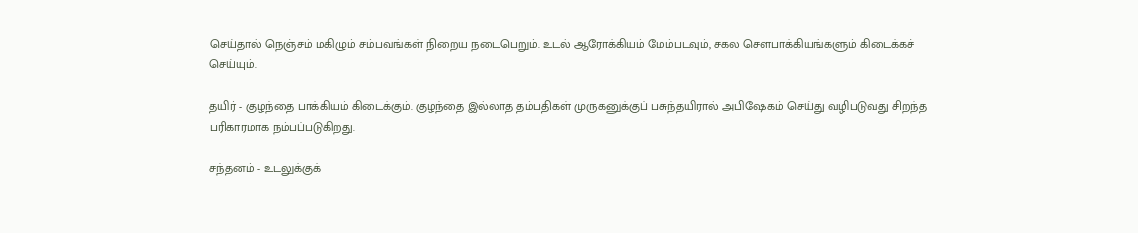செய்தால் நெஞ்சம் மகிழும் சம்பவங்கள் நிறைய நடைபெறும். உடல் ஆரோக்கியம் மேம்படவும், சகல சௌபாக்கியங்களும் கிடைக்கச் செய்யும்.

தயிர் - குழந்தை பாக்கியம் கிடைக்கும். குழந்தை இல்லாத தம்பதிகள் முருகனுக்குப் பசுந்தயிரால் அபிஷேகம் செய்து வழிபடுவது சிறந்த பரிகாரமாக நம்பப்படுகிறது.

சந்தனம் - உடலுக்குக்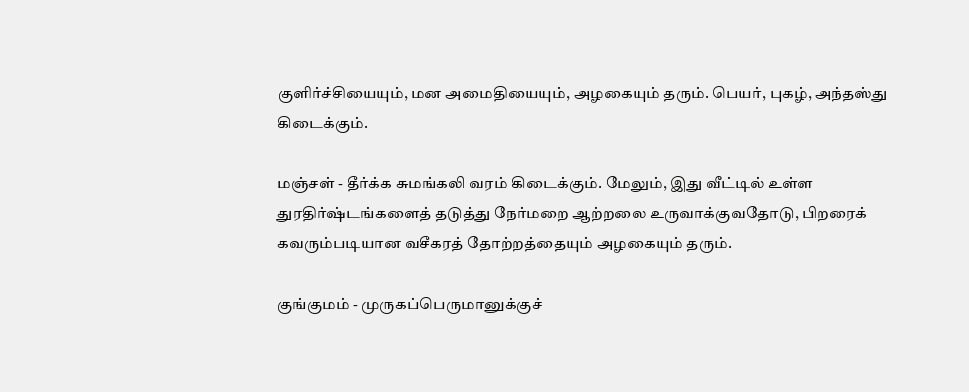குளிர்ச்சியையும், மன அமைதியையும், அழகையும் தரும். பெயர், புகழ், அந்தஸ்து கிடைக்கும்.

மஞ்சள் - தீர்க்க சுமங்கலி வரம் கிடைக்கும். மேலும், இது வீட்டில் உள்ள துரதிர்ஷ்டங்களைத் தடுத்து நேர்மறை ஆற்றலை உருவாக்குவதோடு, பிறரைக் கவரும்படியான வசீகரத் தோற்றத்தையும் அழகையும் தரும்.

குங்குமம் - முருகப்பெருமானுக்குச்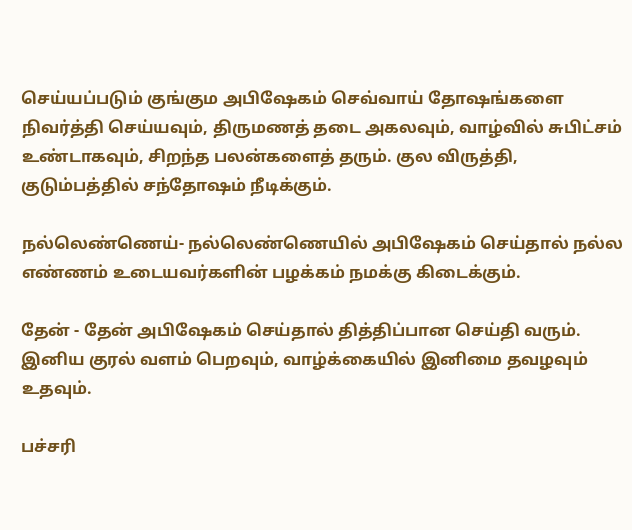செய்யப்படும் குங்கும அபிஷேகம் செவ்வாய் தோஷங்களை நிவர்த்தி செய்யவும், திருமணத் தடை அகலவும், வாழ்வில் சுபிட்சம் உண்டாகவும், சிறந்த பலன்களைத் தரும். குல விருத்தி, குடும்பத்தில் சந்தோஷம் நீடிக்கும்.

நல்லெண்ணெய்- நல்லெண்ணெயில் அபிஷேகம் செய்தால் நல்ல எண்ணம் உடையவர்களின் பழக்கம் நமக்கு கிடைக்கும்.

தேன் - தேன் அபிஷேகம் செய்தால் தித்திப்பான செய்தி வரும். இனிய குரல் வளம் பெறவும், வாழ்க்கையில் இனிமை தவழவும் உதவும்.

பச்சரி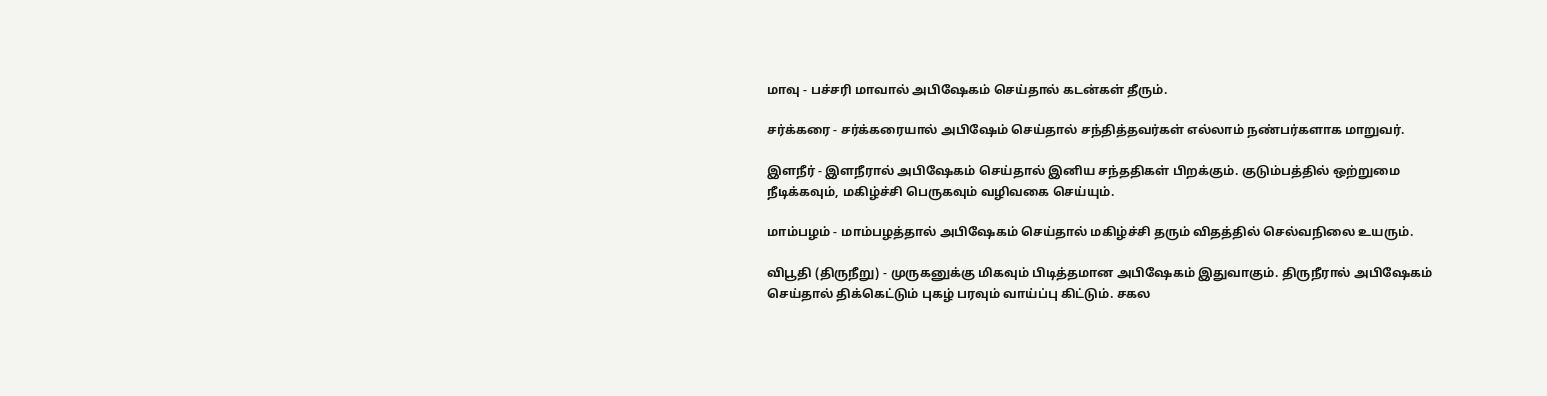மாவு - பச்சரி மாவால் அபிஷேகம் செய்தால் கடன்கள் தீரும்.

சர்க்கரை - சர்க்கரையால் அபிஷேம் செய்தால் சந்தித்தவர்கள் எல்லாம் நண்பர்களாக மாறுவர்.

இளநீர் - இளநீரால் அபிஷேகம் செய்தால் இனிய சந்ததிகள் பிறக்கும். குடும்பத்தில் ஒற்றுமை நீடிக்கவும், மகிழ்ச்சி பெருகவும் வழிவகை செய்யும்.

மாம்பழம் - மாம்பழத்தால் அபிஷேகம் செய்தால் மகிழ்ச்சி தரும் விதத்தில் செல்வநிலை உயரும்.

விபூதி (திருநீறு) - முருகனுக்கு மிகவும் பிடித்தமான அபிஷேகம் இதுவாகும். திருநீரால் அபிஷேகம் செய்தால் திக்கெட்டும் புகழ் பரவும் வாய்ப்பு கிட்டும். சகல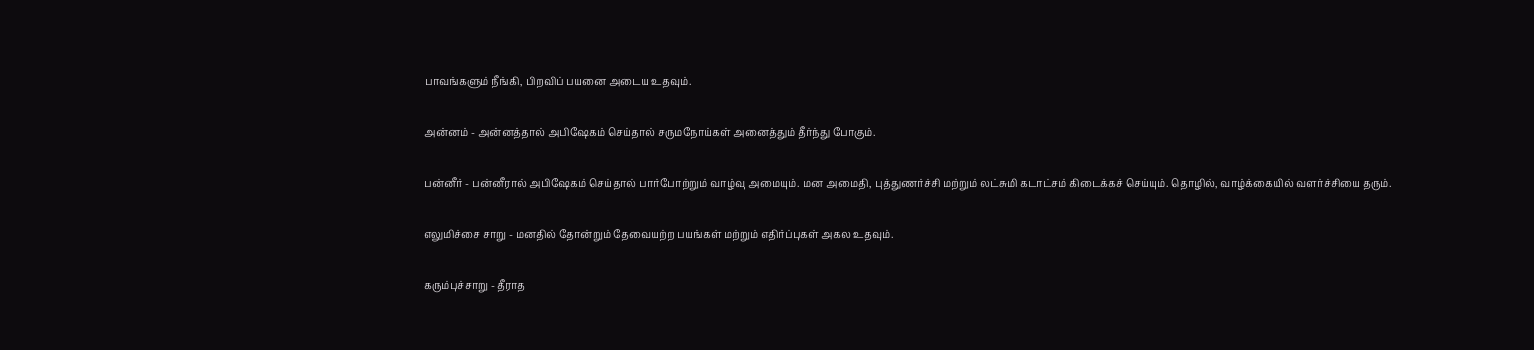பாவங்களும் நீங்கி, பிறவிப் பயனை அடைய உதவும்.

அன்னம் - அன்னத்தால் அபிஷேகம் செய்தால் சருமநோய்கள் அனைத்தும் தீர்ந்து போகும்.

பன்னீர் - பன்னீரால் அபிஷேகம் செய்தால் பார்போற்றும் வாழ்வு அமையும். மன அமைதி, புத்துணர்ச்சி மற்றும் லட்சுமி கடாட்சம் கிடைக்கச் செய்யும். தொழில், வாழ்க்கையில் வளர்ச்சியை தரும்.

எலுமிச்சை சாறு - மனதில் தோன்றும் தேவையற்ற பயங்கள் மற்றும் எதிர்ப்புகள் அகல உதவும்.

கரும்புச்சாறு - தீராத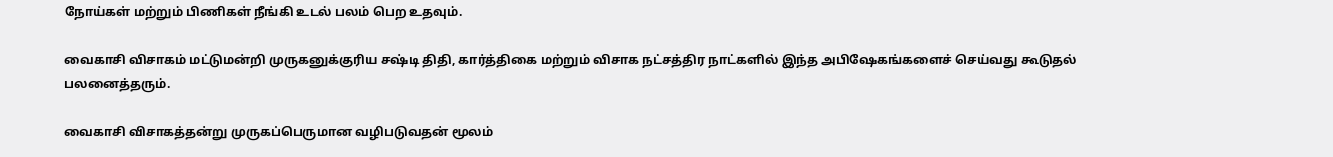நோய்கள் மற்றும் பிணிகள் நீங்கி உடல் பலம் பெற உதவும்.

வைகாசி விசாகம் மட்டுமன்றி முருகனுக்குரிய சஷ்டி திதி, கார்த்திகை மற்றும் விசாக நட்சத்திர நாட்களில் இந்த அபிஷேகங்களைச் செய்வது கூடுதல் பலனைத்தரும்.

வைகாசி விசாகத்தன்று முருகப்பெருமான வழிபடுவதன் மூலம்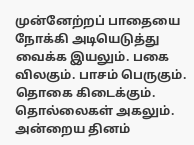முன்னேற்றப் பாதையை நோக்கி அடியெடுத்து வைக்க இயலும். பகை விலகும். பாசம் பெருகும். தொகை கிடைக்கும். தொல்லைகள் அகலும். அன்றைய தினம்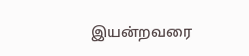இயன்றவரை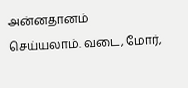அன்னதானம் செய்யலாம். வடை, மோர்,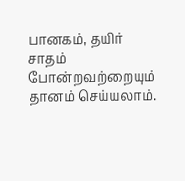பானகம், தயிர் சாதம் போன்றவற்றையும் தானம் செய்யலாம்.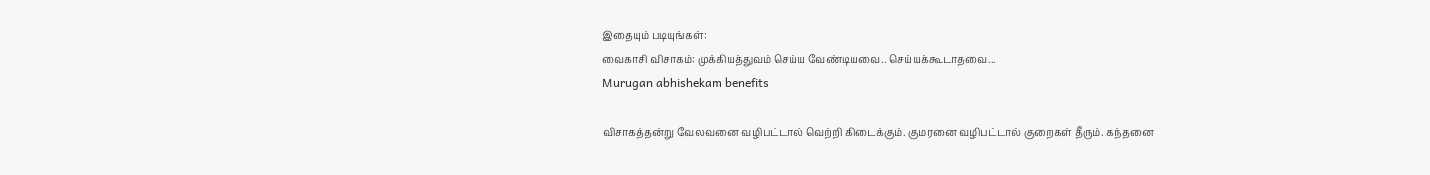இதையும் படியுங்கள்:
வைகாசி விசாகம்: முக்கியத்துவம் செய்ய வேண்டியவை.. செய்யக்கூடாதவை...
Murugan abhishekam benefits

விசாகத்தன்று வேலவனை வழிபட்டால் வெற்றி கிடைக்கும். குமரனை வழிபட்டால் குறைகள் தீரும். கந்தனை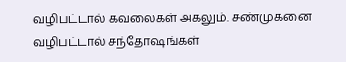வழிபட்டால் கவலைகள் அகலும். சண்முகனை வழிபட்டால் சந்தோஷங்கள்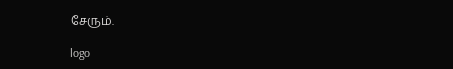சேரும்.

logo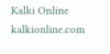Kalki Online
kalkionline.com